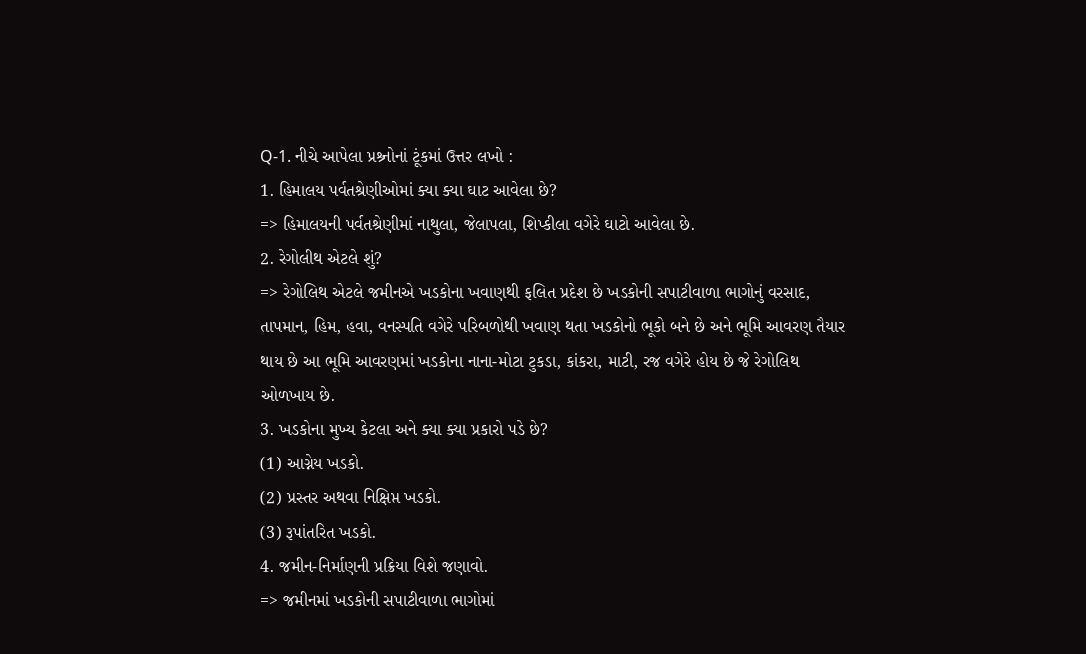Q-1. નીચે આપેલા પ્રશ્ર્નોનાં ટૂંકમાં ઉત્તર લખો :
1. હિમાલય પર્વતશ્રેણીઓમાં ક્યા ક્યા ઘાટ આવેલા છે?
=> હિમાલયની પર્વતશ્રેણીમાં નાથુલા, જેલાપલા, શિપ્કીલા વગેરે ઘાટો આવેલા છે.
2. રેગોલીથ એટલે શું?
=> રેગોલિથ એટલે જમીનએ ખડકોના ખવાણથી ફલિત પ્રદેશ છે ખડકોની સપાટીવાળા ભાગોનું વરસાદ, તાપમાન, હિમ, હવા, વનસ્પતિ વગેરે પરિબળોથી ખવાણ થતા ખડકોનો ભૂકો બને છે અને ભૂમિ આવરણ તૈયાર થાય છે આ ભૂમિ આવરણમાં ખડકોના નાના-મોટા ટુકડા, કાંકરા, માટી, રજ વગેરે હોય છે જે રેગોલિથ ઓળખાય છે.
3. ખડકોના મુખ્ય કેટલા અને ક્યા ક્યા પ્રકારો પડે છે?
(1) આગ્નેય ખડકો.
(2) પ્રસ્તર અથવા નિક્ષિપ્ત ખડકો.
(3) રૂપાંતરિત ખડકો.
4. જમીન-નિર્માણની પ્રક્રિયા વિશે જણાવો.
=> જમીનમાં ખડકોની સપાટીવાળા ભાગોમાં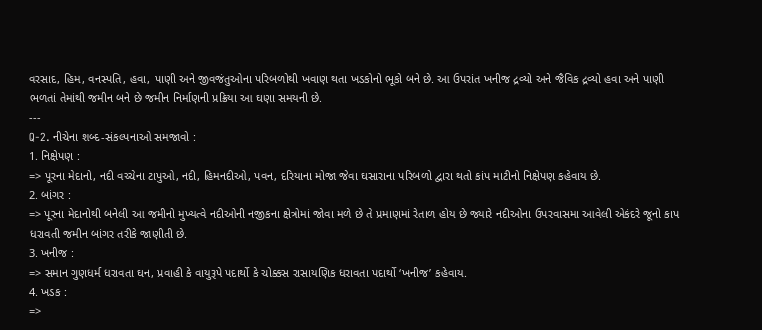વરસાદ, હિમ, વનસ્પતિ, હવા, પાણી અને જીવજંતુઓના પરિબળોથી ખવાણ થતા ખડકોનો ભૂકો બને છે. આ ઉપરાંત ખનીજ દ્રવ્યો અને જૈવિક દ્રવ્યો હવા અને પાણી ભળતાં તેમાંથી જમીન બને છે જમીન નિર્માણની પ્રક્રિયા આ ઘણા સમયની છે.
---
Q-2. નીચેના શબ્દ-સંકલ્પનાઓ સમજાવો :
1. નિક્ષેપણ :
=> પૂરના મેદાનો, નદી વચ્ચેના ટાપુઓ, નદી, હિમનદીઓ, પવન, દરિયાના મોજા જેવા ઘસારાના પરિબળો દ્વારા થતો કાંપ માટીનો નિક્ષેપણ કહેવાય છે.
2. બાંગર :
=> પૂરના મેદાનોથી બનેલી આ જમીનો મુખ્યત્વે નદીઓની નજીકના ક્ષેત્રોમાં જોવા મળે છે તે પ્રમાણમાં રેતાળ હોય છે જ્યારે નદીઓના ઉપરવાસમા આવેલી એકંદરે જૂનો કાપ ધરાવતી જમીન બાંગર તરીકે જાણીતી છે.
3. ખનીજ :
=> સમાન ગુણધર્મ ધરાવતા ઘન, પ્રવાહી કે વાયુરૂપે પદાર્થો કે ચોક્કસ રાસાયણિક ધરાવતા પદાર્થો ‘ખનીજ’ કહેવાય.
4. ખડક :
=>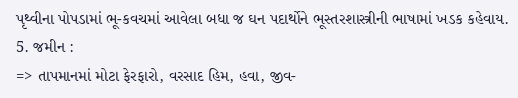પૃથ્વીના પોપડામાં ભૂ-કવચમાં આવેલા બધા જ ઘન પદાર્થોને ભૂસ્તરશાસ્ત્રીની ભાષામાં ખડક કહેવાય.
5. જમીન :
=> તાપમાનમાં મોટા ફેરફારો, વરસાદ હિમ, હવા, જીવ-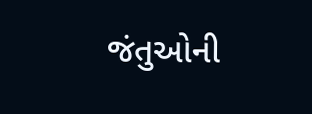જંતુઓની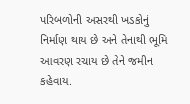પરિબળોની અસરથી ખડકોનું નિર્માણ થાય છે અને તેનાથી ભૂમિ આવરણ રચાય છે તેને જમીન કહેવાય.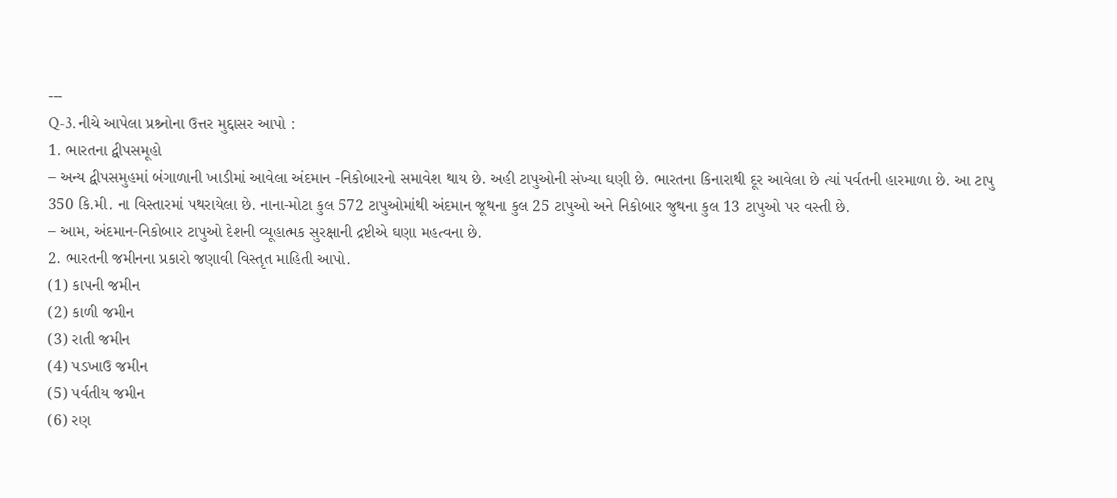---
Q-3. નીચે આપેલા પ્રશ્ર્નોના ઉત્તર મુદ્દાસર આપો :
1. ભારતના દ્વીપસમૂહો
– અન્ય દ્વીપસમુહમાં બંગાળાની ખાડીમાં આવેલા અંદમાન -નિકોબારનો સમાવેશ થાય છે. અહી ટાપુઓની સંખ્યા ઘણી છે. ભારતના કિનારાથી દૂર આવેલા છે ત્યાં પર્વતની હારમાળા છે. આ ટાપુ 350 કિ.મી. ના વિસ્તારમાં પથરાયેલા છે. નાના-મોટા કુલ 572 ટાપુઓમાંથી અંદમાન જૂથના કુલ 25 ટાપુઓ અને નિકોબાર જુથના કુલ 13 ટાપુઓ પર વસ્તી છે.
– આમ, અંદમાન-નિકોબાર ટાપુઓ દેશની વ્યૂહાત્મક સુરક્ષાની દ્રષ્ટીએ ઘણા મહત્વના છે.
2. ભારતની જમીનના પ્રકારો જણાવી વિસ્તૃત માહિતી આપો.
(1) કાપની જમીન
(2) કાળી જમીન
(3) રાતી જમીન
(4) પડખાઉ જમીન
(5) પર્વતીય જમીન
(6) રણ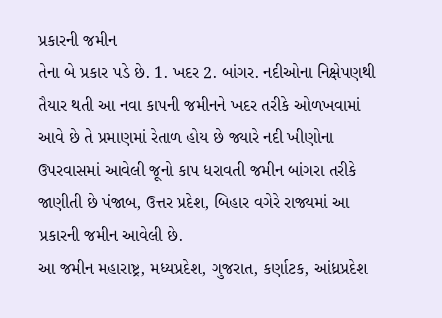પ્રકારની જમીન
તેના બે પ્રકાર પડે છે. 1. ખદર 2. બાંગર. નદીઓના નિક્ષેપણથી તૈયાર થતી આ નવા કાપની જમીનને ખદર તરીકે ઓળખવામાં આવે છે તે પ્રમાણમાં રેતાળ હોય છે જ્યારે નદી ખીણોના ઉપરવાસમાં આવેલી જૂનો કાપ ધરાવતી જમીન બાંગરા તરીકે જાણીતી છે પંજાબ, ઉત્તર પ્રદેશ, બિહાર વગેરે રાજ્યમાં આ પ્રકારની જમીન આવેલી છે.
આ જમીન મહારાષ્ટ્ર, મધ્યપ્રદેશ, ગુજરાત, કર્ણાટક, આંધ્રપ્રદેશ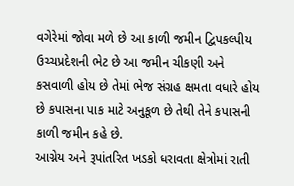વગેરેમાં જોવા મળે છે આ કાળી જમીન દ્વિપકલ્પીય ઉચ્ચપ્રદેશની ભેટ છે આ જમીન ચીકણી અને કસવાળી હોય છે તેમાં ભેજ સંગ્રહ ક્ષમતા વધારે હોય છે કપાસના પાક માટે અનુકૂળ છે તેથી તેને કપાસની કાળી જમીન કહે છે.
આગ્નેય અને રૂપાંતરિત ખડકો ધરાવતા ક્ષેત્રોમાં રાતી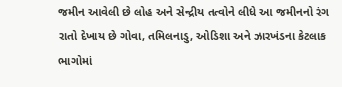જમીન આવેલી છે લોહ અને સેન્દ્રીય તત્વોને લીધે આ જમીનનો રંગ રાતો દેખાય છે ગોવા, તમિલનાડુ, ઓડિશા અને ઝારખંડના કેટલાક ભાગોમાં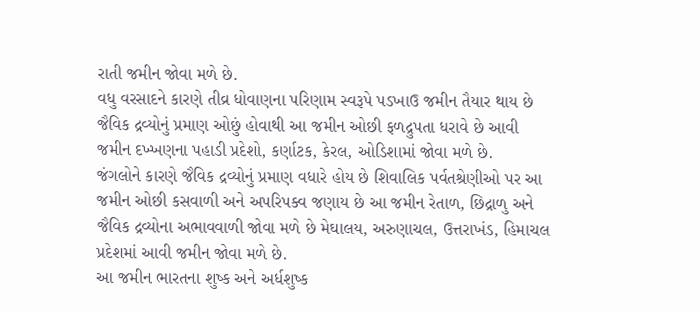રાતી જમીન જોવા મળે છે.
વધુ વરસાદને કારણે તીવ્ર ધોવાણના પરિણામ સ્વરૂપે પડખાઉ જમીન તૈયાર થાય છે જૈવિક દ્રવ્યોનું પ્રમાણ ઓછું હોવાથી આ જમીન ઓછી ફળદ્રુપતા ધરાવે છે આવી જમીન દખ્ખણના પહાડી પ્રદેશો, કર્ણાટક, કેરલ, ઓડિશામાં જોવા મળે છે.
જંગલોને કારણે જૈવિક દ્રવ્યોનું પ્રમાણ વધારે હોય છે શિવાલિક પર્વતશ્રેણીઓ પર આ જમીન ઓછી કસવાળી અને અપરિપક્વ જણાય છે આ જમીન રેતાળ, છિદ્રાળુ અને જૈવિક દ્રવ્યોના અભાવવાળી જોવા મળે છે મેઘાલય, અરુણાચલ, ઉત્તરાખંડ, હિમાચલ પ્રદેશમાં આવી જમીન જોવા મળે છે.
આ જમીન ભારતના શુષ્ક અને અર્ધશુષ્ક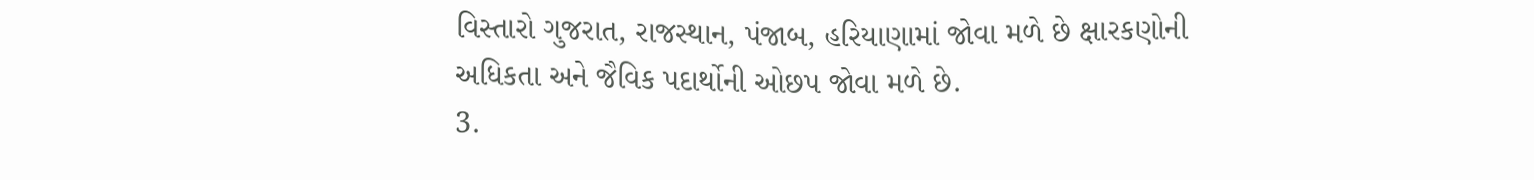વિસ્તારો ગુજરાત, રાજસ્થાન, પંજાબ, હરિયાણામાં જોવા મળે છે ક્ષારકણોની અધિકતા અને જૈવિક પદાર્થોની ઓછપ જોવા મળે છે.
3.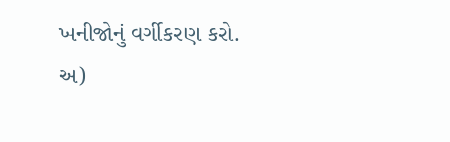ખનીજોનું વર્ગીકરણ કરો.
અ)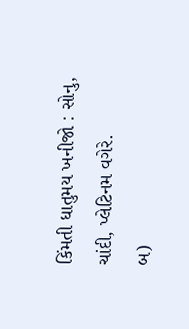કિંમતી ધાતુમય ખનીજો : સોનુ, ચાંદી, પ્લેટિનમ વગેરે.
બ)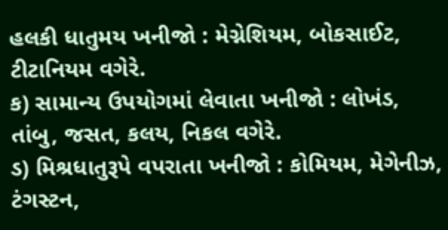હલકી ધાતુમય ખનીજો : મેગ્નેશિયમ, બોકસાઈટ, ટીટાનિયમ વગેરે.
ક) સામાન્ય ઉપયોગમાં લેવાતા ખનીજો : લોખંડ, તાંબુ, જસત, કલય, નિકલ વગેરે.
ડ) મિશ્રધાતુરૂપે વપરાતા ખનીજો : કોમિયમ, મેગેનીઝ, ટંગસ્ટન,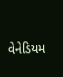વેનેડિયમ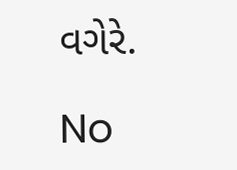વગેરે.

No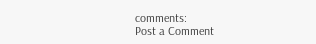comments:
Post a Comment